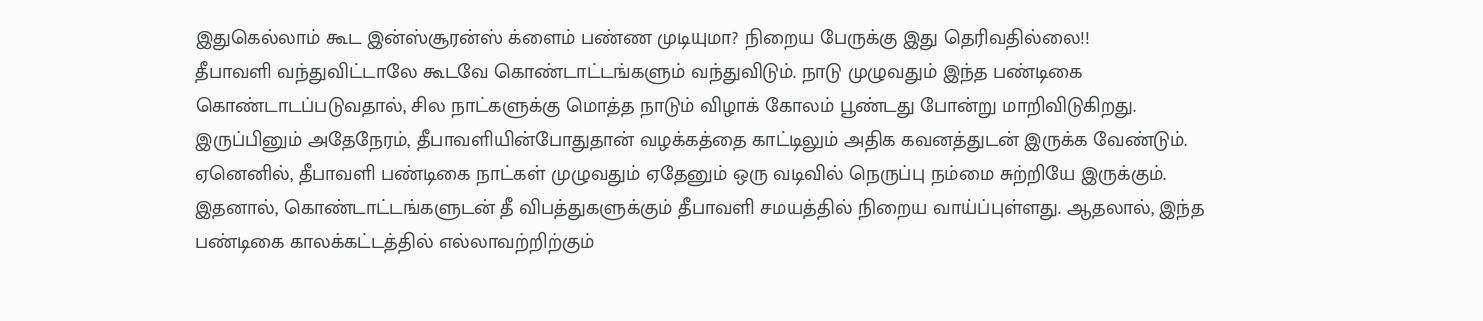இதுகெல்லாம் கூட இன்ஸ்சூரன்ஸ் க்ளைம் பண்ண முடியுமா? நிறைய பேருக்கு இது தெரிவதில்லை!!
தீபாவளி வந்துவிட்டாலே கூடவே கொண்டாட்டங்களும் வந்துவிடும். நாடு முழுவதும் இந்த பண்டிகை கொண்டாடப்படுவதால், சில நாட்களுக்கு மொத்த நாடும் விழாக் கோலம் பூண்டது போன்று மாறிவிடுகிறது. இருப்பினும் அதேநேரம், தீபாவளியின்போதுதான் வழக்கத்தை காட்டிலும் அதிக கவனத்துடன் இருக்க வேண்டும். ஏனெனில், தீபாவளி பண்டிகை நாட்கள் முழுவதும் ஏதேனும் ஒரு வடிவில் நெருப்பு நம்மை சுற்றியே இருக்கும். இதனால், கொண்டாட்டங்களுடன் தீ விபத்துகளுக்கும் தீபாவளி சமயத்தில் நிறைய வாய்ப்புள்ளது. ஆதலால், இந்த பண்டிகை காலக்கட்டத்தில் எல்லாவற்றிற்கும்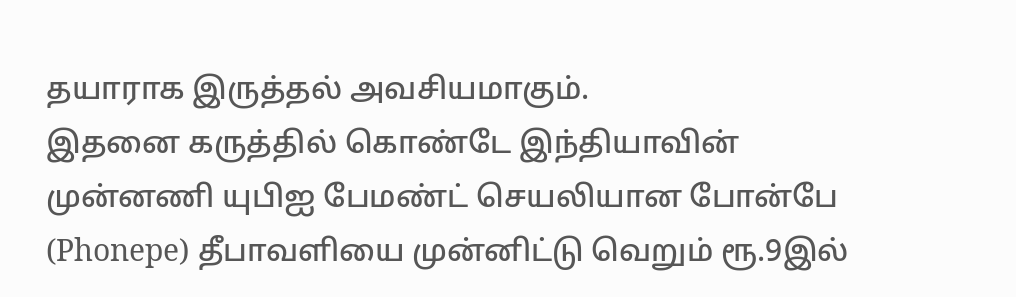தயாராக இருத்தல் அவசியமாகும்.
இதனை கருத்தில் கொண்டே இந்தியாவின் முன்னணி யுபிஐ பேமண்ட் செயலியான போன்பே (Phonepe) தீபாவளியை முன்னிட்டு வெறும் ரூ.9இல்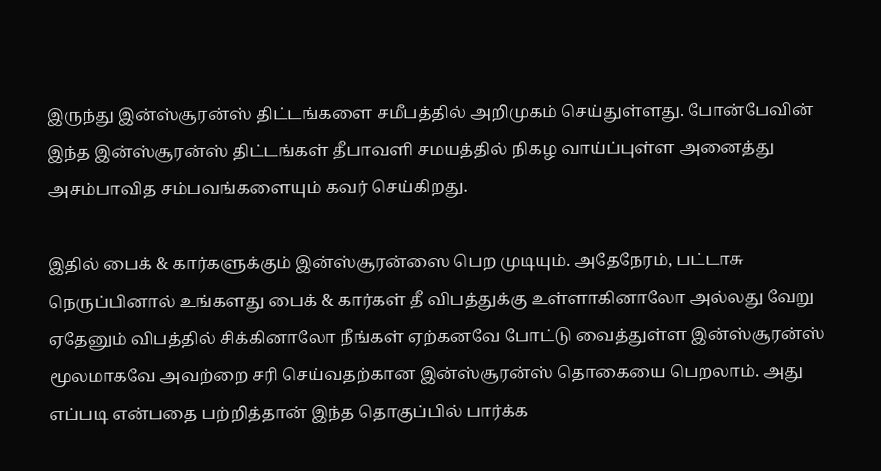இருந்து இன்ஸ்சூரன்ஸ் திட்டங்களை சமீபத்தில் அறிமுகம் செய்துள்ளது. போன்பேவின் இந்த இன்ஸ்சூரன்ஸ் திட்டங்கள் தீபாவளி சமயத்தில் நிகழ வாய்ப்புள்ள அனைத்து அசம்பாவித சம்பவங்களையும் கவர் செய்கிறது.

இதில் பைக் & கார்களுக்கும் இன்ஸ்சூரன்ஸை பெற முடியும். அதேநேரம், பட்டாசு நெருப்பினால் உங்களது பைக் & கார்கள் தீ விபத்துக்கு உள்ளாகினாலோ அல்லது வேறு ஏதேனும் விபத்தில் சிக்கினாலோ நீங்கள் ஏற்கனவே போட்டு வைத்துள்ள இன்ஸ்சூரன்ஸ் மூலமாகவே அவற்றை சரி செய்வதற்கான இன்ஸ்சூரன்ஸ் தொகையை பெறலாம். அது எப்படி என்பதை பற்றித்தான் இந்த தொகுப்பில் பார்க்க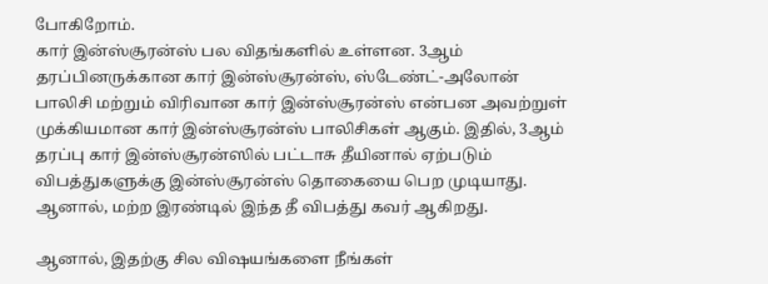போகிறோம்.
கார் இன்ஸ்சூரன்ஸ் பல விதங்களில் உள்ளன. 3ஆம் தரப்பினருக்கான கார் இன்ஸ்சூரன்ஸ், ஸ்டேண்ட்-அலோன் பாலிசி மற்றும் விரிவான கார் இன்ஸ்சூரன்ஸ் என்பன அவற்றுள் முக்கியமான கார் இன்ஸ்சூரன்ஸ் பாலிசிகள் ஆகும். இதில், 3ஆம் தரப்பு கார் இன்ஸ்சூரன்ஸில் பட்டாசு தீயினால் ஏற்படும் விபத்துகளுக்கு இன்ஸ்சூரன்ஸ் தொகையை பெற முடியாது. ஆனால், மற்ற இரண்டில் இந்த தீ விபத்து கவர் ஆகிறது.

ஆனால், இதற்கு சில விஷயங்களை நீங்கள்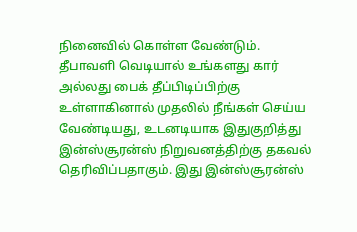நினைவில் கொள்ள வேண்டும். தீபாவளி வெடியால் உங்களது கார் அல்லது பைக் தீப்பிடிப்பிற்கு உள்ளாகினால் முதலில் நீங்கள் செய்ய வேண்டியது, உடனடியாக இதுகுறித்து இன்ஸ்சூரன்ஸ் நிறுவனத்திற்கு தகவல் தெரிவிப்பதாகும். இது இன்ஸ்சூரன்ஸ்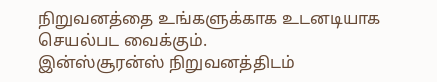நிறுவனத்தை உங்களுக்காக உடனடியாக செயல்பட வைக்கும்.
இன்ஸ்சூரன்ஸ் நிறுவனத்திடம்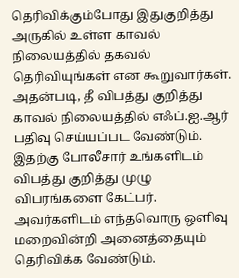தெரிவிக்கும்போது இதுகுறித்து அருகில் உள்ள காவல் நிலையத்தில் தகவல் தெரிவியுங்கள் என கூறுவார்கள். அதன்படி, தீ விபத்து குறித்து காவல் நிலையத்தில் எஃப்.ஐ.ஆர் பதிவு செய்யப்பட வேண்டும். இதற்கு போலீசார் உங்களிடம் விபத்து குறித்து முழு விபரங்களை கேட்பர். அவர்களிடம் எந்தவொரு ஒளிவு மறைவின்றி அனைத்தையும் தெரிவிக்க வேண்டும்.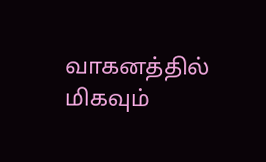வாகனத்தில் மிகவும்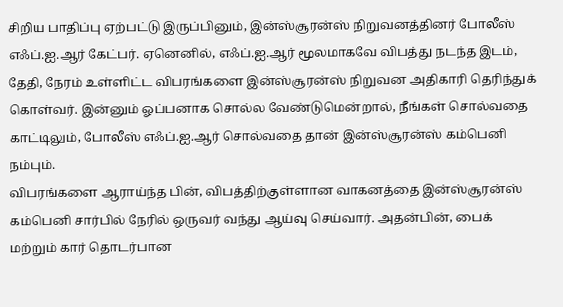சிறிய பாதிப்பு ஏற்பட்டு இருப்பினும், இன்ஸ்சூரன்ஸ் நிறுவனத்தினர் போலீஸ் எஃப்.ஐ.ஆர் கேட்பர். ஏனெனில், எஃப்.ஐ.ஆர் மூலமாகவே விபத்து நடந்த இடம், தேதி, நேரம் உள்ளிட்ட விபரங்களை இன்ஸ்சூரன்ஸ் நிறுவன அதிகாரி தெரிந்துக் கொள்வர். இன்னும் ஓப்பனாக சொல்ல வேண்டுமென்றால், நீங்கள் சொல்வதை காட்டிலும், போலீஸ் எஃப்.ஐ.ஆர் சொல்வதை தான் இன்ஸ்சூரன்ஸ் கம்பெனி நம்பும்.
விபரங்களை ஆராய்ந்த பின், விபத்திற்குள்ளான வாகனத்தை இன்ஸ்சூரன்ஸ் கம்பெனி சார்பில் நேரில் ஒருவர் வந்து ஆய்வு செய்வார். அதன்பின், பைக் மற்றும் கார் தொடர்பான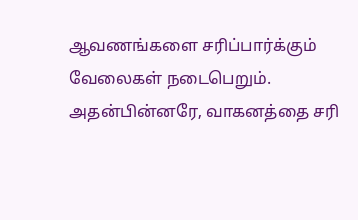ஆவணங்களை சரிப்பார்க்கும் வேலைகள் நடைபெறும். அதன்பின்னரே, வாகனத்தை சரி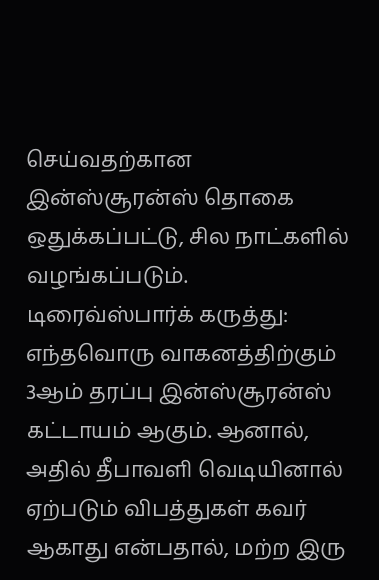செய்வதற்கான இன்ஸ்சூரன்ஸ் தொகை ஒதுக்கப்பட்டு, சில நாட்களில் வழங்கப்படும்.
டிரைவ்ஸ்பார்க் கருத்து: எந்தவொரு வாகனத்திற்கும் 3ஆம் தரப்பு இன்ஸ்சூரன்ஸ் கட்டாயம் ஆகும். ஆனால், அதில் தீபாவளி வெடியினால் ஏற்படும் விபத்துகள் கவர் ஆகாது என்பதால், மற்ற இரு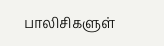பாலிசிகளுள்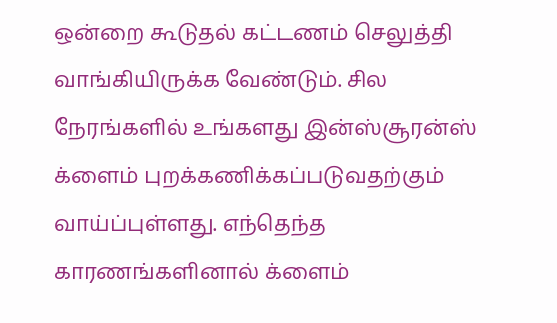ஒன்றை கூடுதல் கட்டணம் செலுத்தி வாங்கியிருக்க வேண்டும். சில நேரங்களில் உங்களது இன்ஸ்சூரன்ஸ் க்ளைம் புறக்கணிக்கப்படுவதற்கும் வாய்ப்புள்ளது. எந்தெந்த காரணங்களினால் க்ளைம்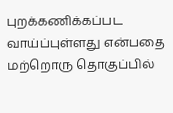புறக்கணிக்கப்பட வாய்ப்புள்ளது என்பதை மற்றொரு தொகுப்பில்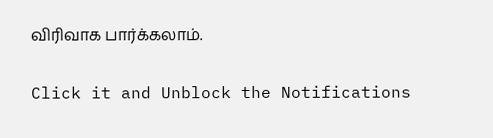விரிவாக பார்க்கலாம்.


Click it and Unblock the Notifications